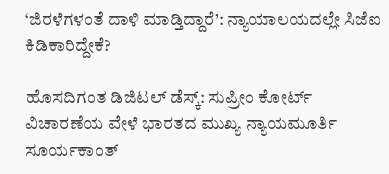‘ಜಿರಳೆಗಳಂತೆ ದಾಳಿ ಮಾಡ್ತಿದ್ದಾರೆ’: ನ್ಯಾಯಾಲಯದಲ್ಲೇ ಸಿಜೆಐ ಕಿಡಿಕಾರಿದ್ದೇಕೆ?

ಹೊಸದಿಗಂತ ಡಿಜಿಟಲ್ ಡೆಸ್ಕ್: ಸುಪ್ರೀಂ ಕೋರ್ಟ್ ವಿಚಾರಣೆಯ ವೇಳೆ ಭಾರತದ ಮುಖ್ಯ ನ್ಯಾಯಮೂರ್ತಿ ಸೂರ್ಯಕಾಂತ್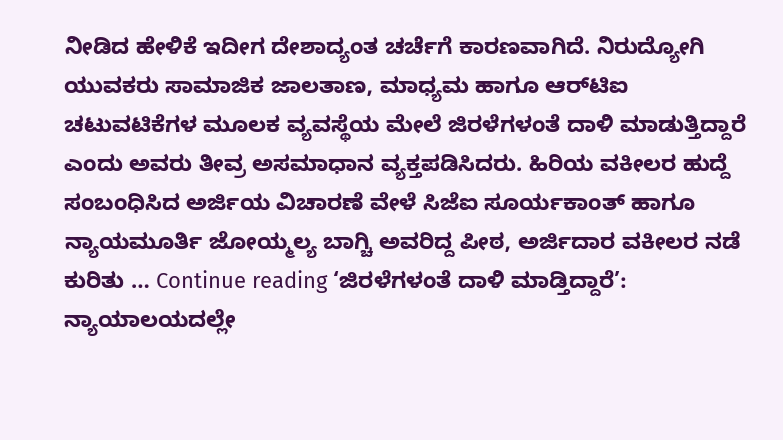ನೀಡಿದ ಹೇಳಿಕೆ ಇದೀಗ ದೇಶಾದ್ಯಂತ ಚರ್ಚೆಗೆ ಕಾರಣವಾಗಿದೆ. ನಿರುದ್ಯೋಗಿ ಯುವಕರು ಸಾಮಾಜಿಕ ಜಾಲತಾಣ, ಮಾಧ್ಯಮ ಹಾಗೂ ಆರ್‌ಟಿಐ ಚಟುವಟಿಕೆಗಳ ಮೂಲಕ ವ್ಯವಸ್ಥೆಯ ಮೇಲೆ ಜಿರಳೆಗಳಂತೆ ದಾಳಿ ಮಾಡುತ್ತಿದ್ದಾರೆ ಎಂದು ಅವರು ತೀವ್ರ ಅಸಮಾಧಾನ ವ್ಯಕ್ತಪಡಿಸಿದರು. ಹಿರಿಯ ವಕೀಲರ ಹುದ್ದೆ ಸಂಬಂಧಿಸಿದ ಅರ್ಜಿಯ ವಿಚಾರಣೆ ವೇಳೆ ಸಿಜೆಐ ಸೂರ್ಯಕಾಂತ್ ಹಾಗೂ ನ್ಯಾಯಮೂರ್ತಿ ಜೋಯ್ಮಲ್ಯ ಬಾಗ್ಚಿ ಅವರಿದ್ದ ಪೀಠ, ಅರ್ಜಿದಾರ ವಕೀಲರ ನಡೆ ಕುರಿತು … Continue reading ‘ಜಿರಳೆಗಳಂತೆ ದಾಳಿ ಮಾಡ್ತಿದ್ದಾರೆ’: ನ್ಯಾಯಾಲಯದಲ್ಲೇ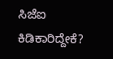ಸಿಜೆಐ ಕಿಡಿಕಾರಿದ್ದೇಕೆ?